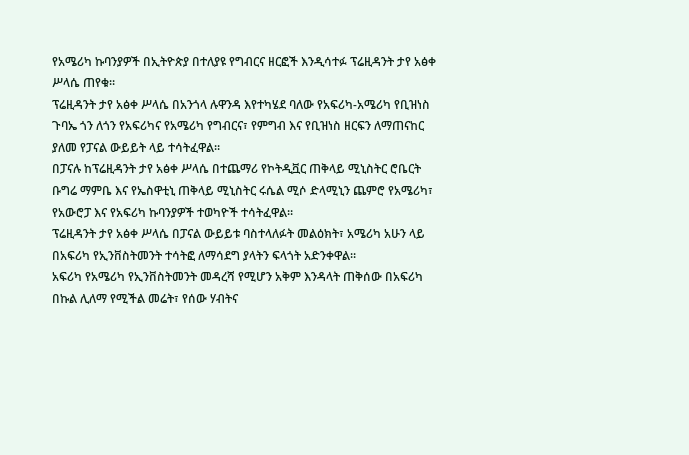የአሜሪካ ኩባንያዎች በኢትዮጵያ በተለያዩ የግብርና ዘርፎች እንዲሳተፉ ፕሬዚዳንት ታየ አፅቀ ሥላሴ ጠየቁ።
ፕሬዚዳንት ታየ አፅቀ ሥላሴ በአንጎላ ሉዋንዳ እየተካሄደ ባለው የአፍሪካ-አሜሪካ የቢዝነስ ጉባኤ ጎን ለጎን የአፍሪካና የአሜሪካ የግብርና፣ የምግብ እና የቢዝነስ ዘርፍን ለማጠናከር ያለመ የፓናል ውይይት ላይ ተሳትፈዋል።
በፓናሉ ከፕሬዚዳንት ታየ አፅቀ ሥላሴ በተጨማሪ የኮትዲቯር ጠቅላይ ሚኒስትር ሮቤርት ቡግሬ ማምቤ እና የኤስዋቲኒ ጠቅላይ ሚኒስትር ሩሴል ሚሶ ድላሚኒን ጨምሮ የአሜሪካ፣ የአውሮፓ እና የአፍሪካ ኩባንያዎች ተወካዮች ተሳትፈዋል።
ፕሬዚዳንት ታየ አፅቀ ሥላሴ በፓናል ውይይቱ ባስተላለፉት መልዕክት፣ አሜሪካ አሁን ላይ በአፍሪካ የኢንቨስትመንት ተሳትፎ ለማሳደግ ያላትን ፍላጎት አድንቀዋል።
አፍሪካ የአሜሪካ የኢንቨስትመንት መዳረሻ የሚሆን አቅም እንዳላት ጠቅሰው በአፍሪካ በኩል ሊለማ የሚችል መሬት፣ የሰው ሃብትና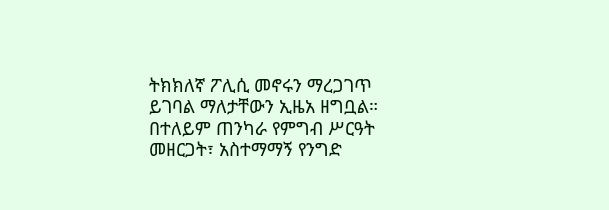ትክክለኛ ፖሊሲ መኖሩን ማረጋገጥ ይገባል ማለታቸውን ኢዜአ ዘግቧል።
በተለይም ጠንካራ የምግብ ሥርዓት መዘርጋት፣ አስተማማኝ የንግድ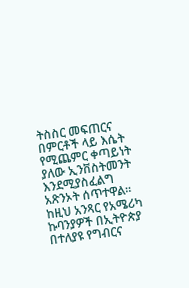ትስስር መፍጠርና በምርቶች ላይ እሴት የሚጨምር ቀጣይነት ያለው ኢንቨስትመንት እንደሚያስፈልግ አጽንኦት ሰጥተዋል።
ከዚህ አንጻር የአሜሪካ ኩባንያዎች በኢትዮጵያ በተለያዩ የግብርና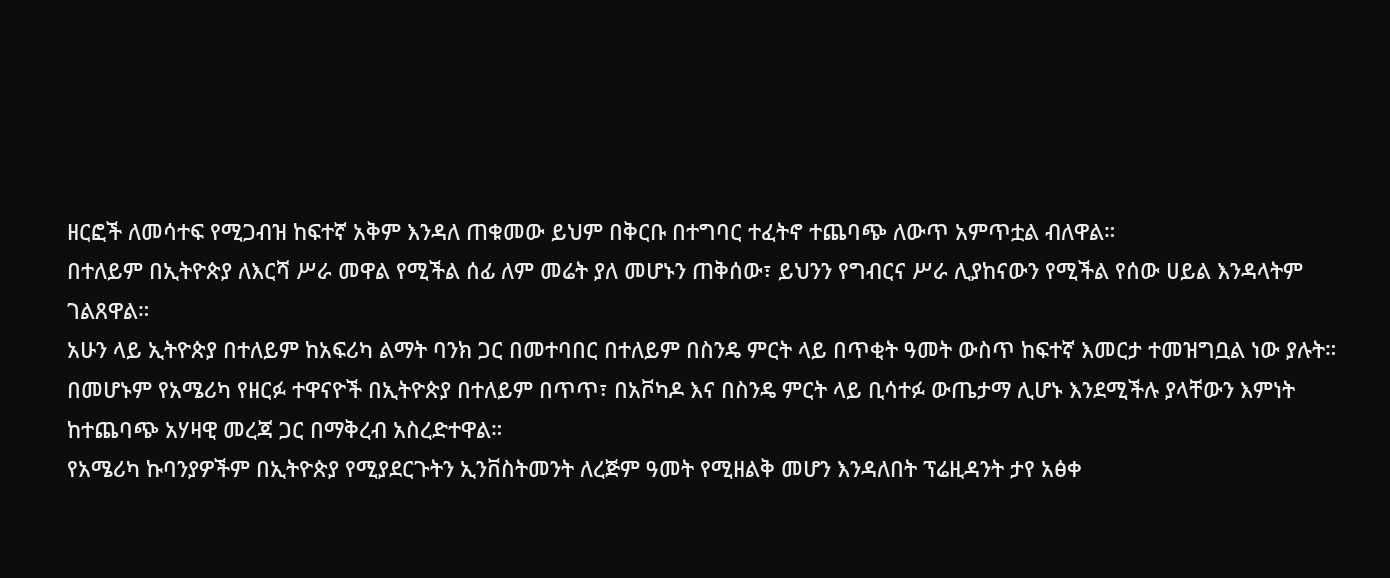ዘርፎች ለመሳተፍ የሚጋብዝ ከፍተኛ አቅም እንዳለ ጠቁመው ይህም በቅርቡ በተግባር ተፈትኖ ተጨባጭ ለውጥ አምጥቷል ብለዋል።
በተለይም በኢትዮጵያ ለእርሻ ሥራ መዋል የሚችል ሰፊ ለም መሬት ያለ መሆኑን ጠቅሰው፣ ይህንን የግብርና ሥራ ሊያከናውን የሚችል የሰው ሀይል እንዳላትም ገልጸዋል።
አሁን ላይ ኢትዮጵያ በተለይም ከአፍሪካ ልማት ባንክ ጋር በመተባበር በተለይም በስንዴ ምርት ላይ በጥቂት ዓመት ውስጥ ከፍተኛ እመርታ ተመዝግቧል ነው ያሉት።
በመሆኑም የአሜሪካ የዘርፉ ተዋናዮች በኢትዮጵያ በተለይም በጥጥ፣ በአቮካዶ እና በስንዴ ምርት ላይ ቢሳተፉ ውጤታማ ሊሆኑ እንደሚችሉ ያላቸውን እምነት ከተጨባጭ አሃዛዊ መረጃ ጋር በማቅረብ አስረድተዋል።
የአሜሪካ ኩባንያዎችም በኢትዮጵያ የሚያደርጉትን ኢንቨስትመንት ለረጅም ዓመት የሚዘልቅ መሆን እንዳለበት ፕሬዚዳንት ታየ አፅቀ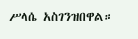ሥላሴ አስገንዝበዋል።